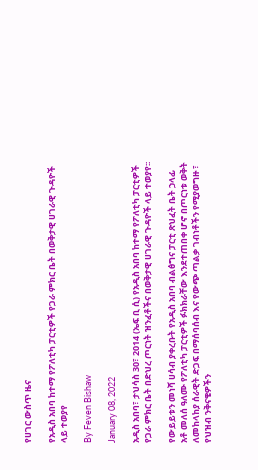የሀገር ውስጥ ዜና

የአዲስ አበባ ከተማ የፖለቲካ ፓርቲዎች የጋራ ምክር ቤት በወቅታዊ ሀገራዊ ጉዳዮች ላይ ተወያየ

By Feven Bishaw

January 08, 2022

አዲስ አበባ፣ ታህሳስ 30፣ 2014 (ኤፍ ቢ ሲ) የአዲስ አበባ ከተማ የፖለቲካ ፓርቲዎች የጋራ ምክር ቤት በድህረ ጦርነት ዝንፈቶችና በወቅታዊ ሀገራዊ ጉዳዮች ላይ ተወያየ፡፡

የውይይቱን መነሻ ሀሳብ ያቀረቡት የአዲስ አበባ ብልፅግና ፓርቲ ጽህፈት ቤት ኃላፊ አቶ መለሰ ዓለሙ የፖለቲካ ፓርቲዎች ፉክክራቸው እንደተጠበቀ ሆኖ በጦርነቱ ወቅት ለመከላከያ ሰራዊት ድጋፍ በማሰባሰብ እና የውጭ ጣልቃ ገብነቶችን የሚያወግዙ ፣ የህዝብ ንቅናቄዎችን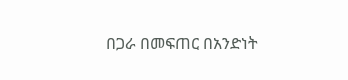በጋራ በመፍጠር በአንድነት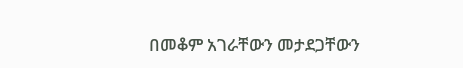በመቆም አገራቸውን መታደጋቸውን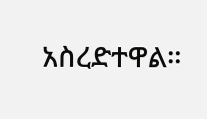አስረድተዋል።